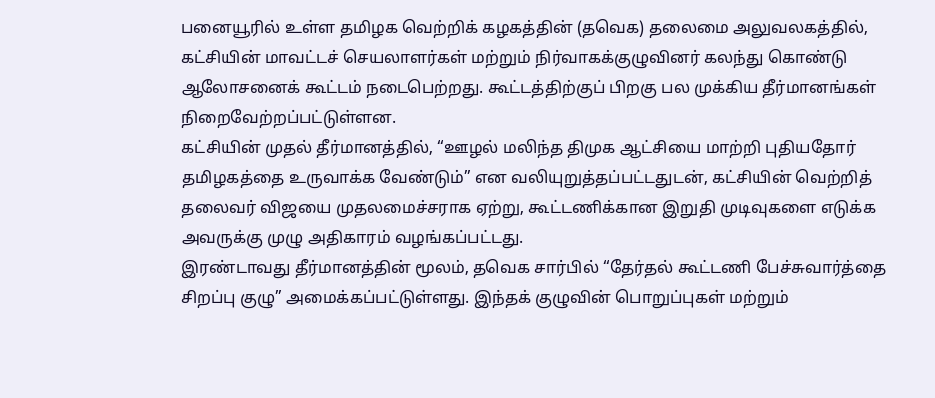பனையூரில் உள்ள தமிழக வெற்றிக் கழகத்தின் (தவெக) தலைமை அலுவலகத்தில், கட்சியின் மாவட்டச் செயலாளர்கள் மற்றும் நிர்வாகக்குழுவினர் கலந்து கொண்டு ஆலோசனைக் கூட்டம் நடைபெற்றது. கூட்டத்திற்குப் பிறகு பல முக்கிய தீர்மானங்கள் நிறைவேற்றப்பட்டுள்ளன.
கட்சியின் முதல் தீர்மானத்தில், “ஊழல் மலிந்த திமுக ஆட்சியை மாற்றி புதியதோர் தமிழகத்தை உருவாக்க வேண்டும்” என வலியுறுத்தப்பட்டதுடன், கட்சியின் வெற்றித் தலைவர் விஜயை முதலமைச்சராக ஏற்று, கூட்டணிக்கான இறுதி முடிவுகளை எடுக்க அவருக்கு முழு அதிகாரம் வழங்கப்பட்டது.
இரண்டாவது தீர்மானத்தின் மூலம், தவெக சார்பில் “தேர்தல் கூட்டணி பேச்சுவார்த்தை சிறப்பு குழு” அமைக்கப்பட்டுள்ளது. இந்தக் குழுவின் பொறுப்புகள் மற்றும்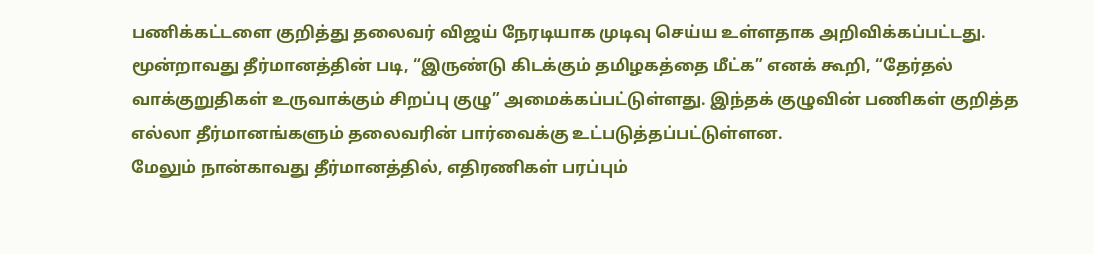பணிக்கட்டளை குறித்து தலைவர் விஜய் நேரடியாக முடிவு செய்ய உள்ளதாக அறிவிக்கப்பட்டது.
மூன்றாவது தீர்மானத்தின் படி, “இருண்டு கிடக்கும் தமிழகத்தை மீட்க” எனக் கூறி, “தேர்தல் வாக்குறுதிகள் உருவாக்கும் சிறப்பு குழு” அமைக்கப்பட்டுள்ளது. இந்தக் குழுவின் பணிகள் குறித்த எல்லா தீர்மானங்களும் தலைவரின் பார்வைக்கு உட்படுத்தப்பட்டுள்ளன.
மேலும் நான்காவது தீர்மானத்தில், எதிரணிகள் பரப்பும்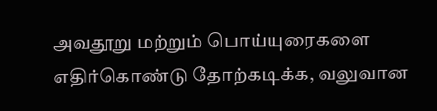அவதூறு மற்றும் பொய்யுரைகளை எதிர்கொண்டு தோற்கடிக்க, வலுவான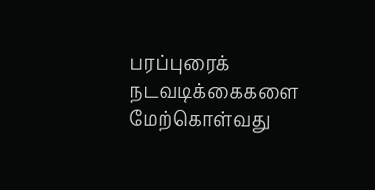பரப்புரைக் நடவடிக்கைகளை மேற்கொள்வது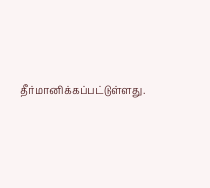தீர்மானிக்கப்பட்டுள்ளது.